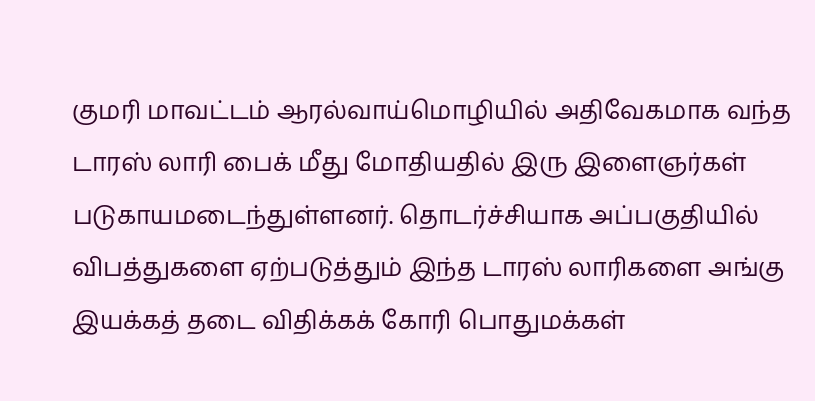குமரி மாவட்டம் ஆரல்வாய்மொழியில் அதிவேகமாக வந்த டாரஸ் லாரி பைக் மீது மோதியதில் இரு இளைஞர்கள் படுகாயமடைந்துள்ளனர். தொடர்ச்சியாக அப்பகுதியில் விபத்துகளை ஏற்படுத்தும் இந்த டாரஸ் லாரிகளை அங்கு இயக்கத் தடை விதிக்கக் கோரி பொதுமக்கள்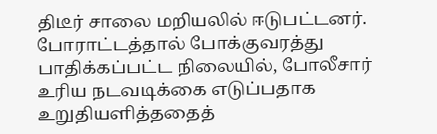திடீர் சாலை மறியலில் ஈடுபட்டனர். போராட்டத்தால் போக்குவரத்து பாதிக்கப்பட்ட நிலையில், போலீசார் உரிய நடவடிக்கை எடுப்பதாக உறுதியளித்ததைத்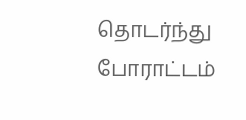தொடர்ந்து போராட்டம்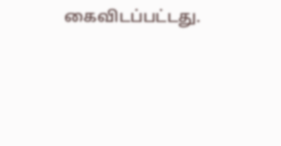கைவிடப்பட்டது.